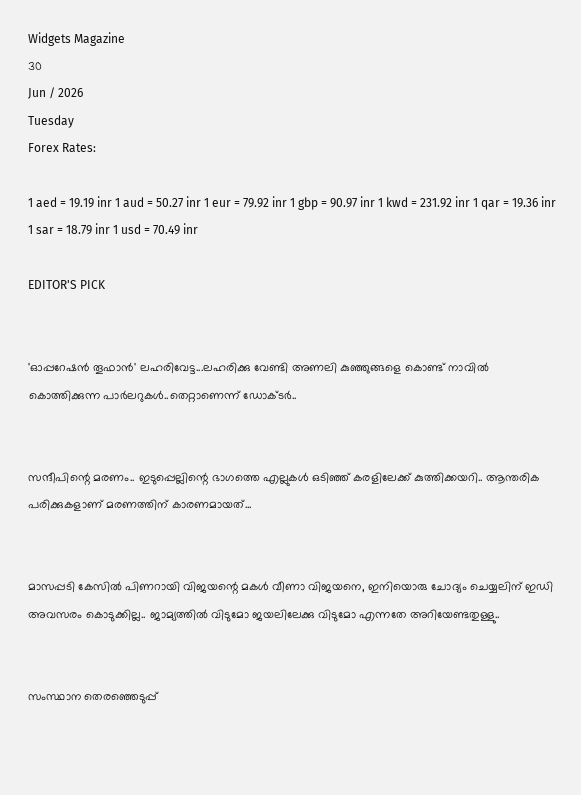Widgets Magazine
30
Jun / 2026
Tuesday
Forex Rates:

1 aed = 19.19 inr 1 aud = 50.27 inr 1 eur = 79.92 inr 1 gbp = 90.97 inr 1 kwd = 231.92 inr 1 qar = 19.36 inr 1 sar = 18.79 inr 1 usd = 70.49 inr

EDITOR'S PICK


'ഓപ്പറേഷൻ തൂഫാൻ' ലഹരിവേട്ട...ലഹരിക്കു വേണ്ടി അണലി കുഞ്ഞുങ്ങളെ കൊണ്ട് നാവിൽ കൊത്തിക്കുന്ന പാർലറുകൾ..തെറ്റാണെന്ന് ഡോക്ടർ..


സന്ദീപിന്റെ മരണം.. ഇടുപ്പെല്ലിന്റെ ഭാഗത്തെ എല്ലുകള്‍ ഒടിഞ്ഞ് കരളിലേക്ക് കുത്തിക്കയറി.. ആന്തരിക പരിക്കുകളാണ് മരണത്തിന് കാരണമായത്...


മാസപ്പടി കേസില്‍ പിണറായി വിജയന്റെ മകള്‍ വീണാ വിജയനെ, ഇനിയൊരു ചോദ്യം ചെയ്യലിന് ഇഡി അവസരം കൊടുക്കില്ല.. ജാമ്യത്തില്‍ വിടുമോ ജയലിലേക്കു വിടുമോ എന്നതേ അറിയേണ്ടതുള്ളു..


സംസ്ഥാന തെരഞ്ഞെടുപ്പ്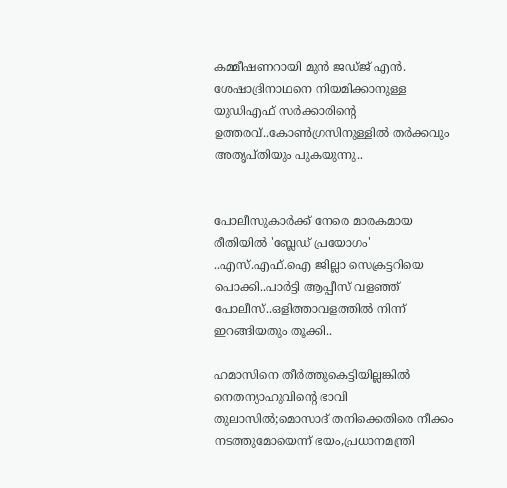കമ്മീഷണറായി മുന്‍ ജഡ്ജ് എന്‍. ശേഷാദ്രിനാഥനെ നിയമിക്കാനുള്ള യുഡിഎഫ് സര്‍ക്കാരിന്റെ ഉത്തരവ്..കോണ്‍ഗ്രസിനുള്ളില്‍ തര്‍ക്കവും അതൃപ്തിയും പുകയുന്നു..


പോലീസുകാര്‍ക്ക് നേരെ മാരകമായ രീതിയില്‍ 'ബ്ലേഡ് പ്രയോഗം' ..എസ്.എഫ്.ഐ ജില്ലാ സെക്രട്ടറിയെ പൊക്കി..പാർട്ടി ആപ്പീസ് വളഞ്ഞ് പോലീസ്..ഒളിത്താവളത്തിൽ നിന്ന് ഇറങ്ങിയതും തൂക്കി..

ഹമാസിനെ തീര്‍ത്തുകെട്ടിയില്ലങ്കില്‍ നെതന്യാഹുവിന്റെ ഭാവി തുലാസില്‍;മൊസാദ് തനിക്കെതിരെ നീക്കം നടത്തുമോയെന്ന് ഭയം,പ്രധാനമന്ത്രി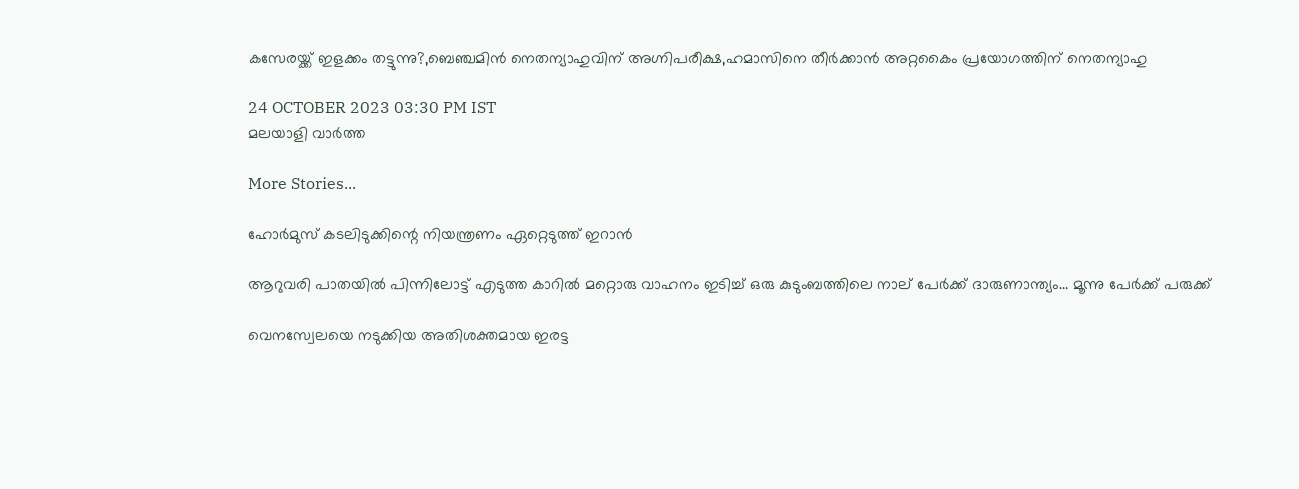കസേരയ്ക്ക് ഇളക്കം തട്ടുന്നു?,ബെഞ്ചമിന്‍ നെതന്യാഹുവിന് അഗ്നിപരീക്ഷ,ഹമാസിനെ തീര്‍ക്കാന്‍ അറ്റകൈം പ്രയോഗത്തിന് നെതന്യാഹു

24 OCTOBER 2023 03:30 PM IST
മലയാളി വാര്‍ത്ത

More Stories...

ഹോര്‍മുസ് കടലിടുക്കിന്റെ നിയന്ത്രണം ഏറ്റെടുത്ത് ഇറാന്‍

ആറുവരി പാതയില്‍ പിന്നിലോട്ട് എടുത്ത കാറില്‍ മറ്റൊരു വാഹനം ഇടിച്ച് ഒരു കുടുംബത്തിലെ നാല് പേര്‍ക്ക് ദാരുണാന്ത്യം... മൂന്നു പേർക്ക് പരുക്ക്

വെനസ്വേലയെ നടുക്കിയ അതിശക്തമായ ഇരട്ട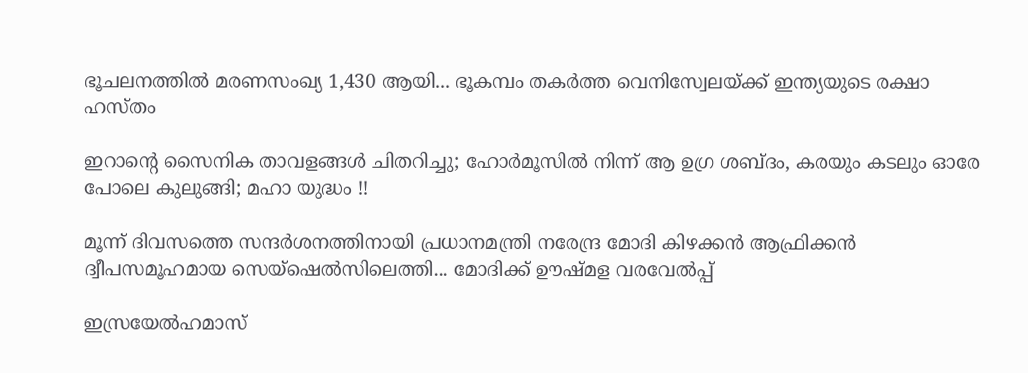ഭൂചലനത്തിൽ മരണസംഖ്യ 1,430 ആയി... ഭൂകമ്പം തകർത്ത വെനിസ്വേലയ്ക്ക് ഇന്ത്യയുടെ രക്ഷാ ഹസ്തം

ഇറാന്റെ സൈനിക താവളങ്ങൾ ചിതറിച്ചു; ഹോർമൂസിൽ നിന്ന് ആ ഉഗ്ര ശബ്ദം, കരയും കടലും ഓരേ പോലെ കുലുങ്ങി; മഹാ യുദ്ധം !!

മൂന്ന് ദിവസത്തെ സന്ദർശനത്തിനായി പ്രധാനമന്ത്രി നരേന്ദ്ര മോദി കിഴക്കൻ ആഫ്രിക്കൻ ദ്വീപസമൂഹമായ സെയ്ഷെൽസിലെത്തി... മോദിക്ക് ഊഷ്മള വരവേൽപ്പ്

ഇസ്രയേല്‍ഹമാസ്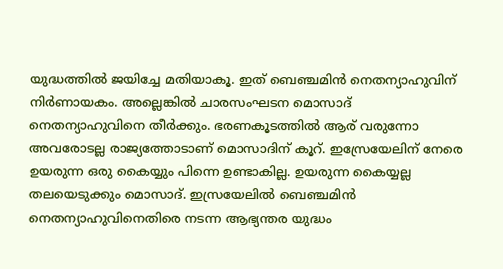യുദ്ധത്തില്‍ ജയിച്ചേ മതിയാകൂ. ഇത് ബെഞ്ചമിന്‍ നെതന്യാഹുവിന് നിര്‍ണായകം. അല്ലെങ്കില്‍ ചാരസംഘടന മൊസാദ് നെതന്യാഹുവിനെ തീര്‍ക്കും. ഭരണകൂടത്തില്‍ ആര് വരുന്നോ അവരോടല്ല രാജ്യത്തോടാണ് മൊസാദിന് കൂറ്. ഇസ്രേയേലിന് നേരെ ഉയരുന്ന ഒരു കൈയ്യും പിന്നെ ഉണ്ടാകില്ല. ഉയരുന്ന കൈയ്യല്ല തലയെടുക്കും മൊസാദ്. ഇസ്രയേലില്‍ ബെഞ്ചമിന്‍ നെതന്യാഹുവിനെതിരെ നടന്ന ആഭ്യന്തര യുദ്ധം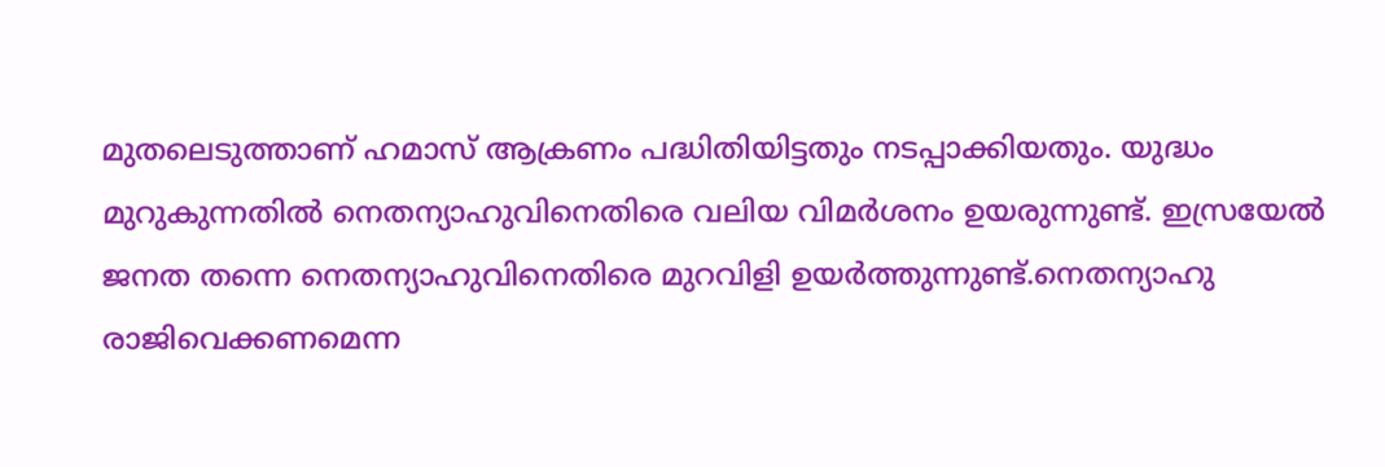മുതലെടുത്താണ് ഹമാസ് ആക്രണം പദ്ധിതിയിട്ടതും നടപ്പാക്കിയതും. യുദ്ധം മുറുകുന്നതില്‍ നെതന്യാഹുവിനെതിരെ വലിയ വിമര്‍ശനം ഉയരുന്നുണ്ട്. ഇസ്രയേല്‍ ജനത തന്നെ നെതന്യാഹുവിനെതിരെ മുറവിളി ഉയര്‍ത്തുന്നുണ്ട്.നെതന്യാഹു രാജിവെക്കണമെന്ന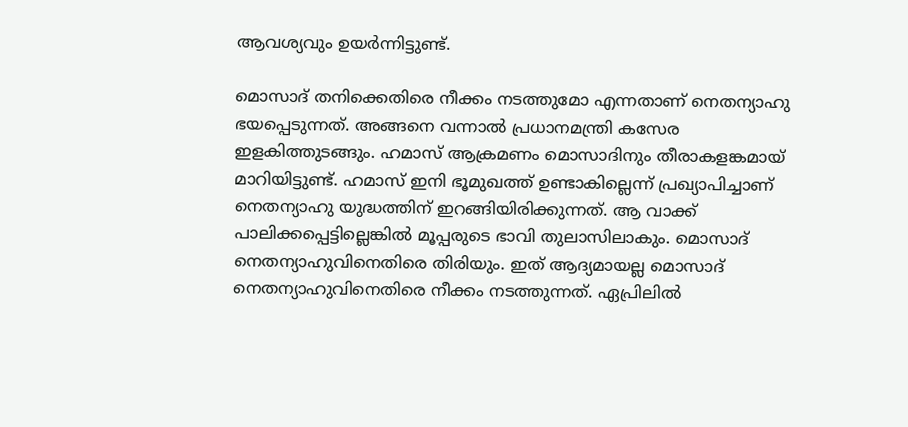ആവശ്യവും ഉയര്‍ന്നിട്ടുണ്ട്.

മൊസാദ് തനിക്കെതിരെ നീക്കം നടത്തുമോ എന്നതാണ് നെതന്യാഹു ഭയപ്പെടുന്നത്. അങ്ങനെ വന്നാല്‍ പ്രധാനമന്ത്രി കസേര ഇളകിത്തുടങ്ങും. ഹമാസ് ആക്രമണം മൊസാദിനും തീരാകളങ്കമായ് മാറിയിട്ടുണ്ട്. ഹമാസ് ഇനി ഭൂമുഖത്ത് ഉണ്ടാകില്ലെന്ന് പ്രഖ്യാപിച്ചാണ് നെതന്യാഹു യുദ്ധത്തിന് ഇറങ്ങിയിരിക്കുന്നത്. ആ വാക്ക് പാലിക്കപ്പെട്ടില്ലെങ്കില്‍ മൂപ്പരുടെ ഭാവി തുലാസിലാകും. മൊസാദ് നെതന്യാഹുവിനെതിരെ തിരിയും. ഇത് ആദ്യമായല്ല മൊസാദ് നെതന്യാഹുവിനെതിരെ നീക്കം നടത്തുന്നത്. ഏപ്രിലില്‍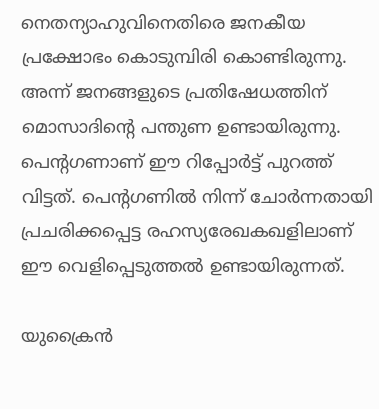നെതന്യാഹുവിനെതിരെ ജനകീയ പ്രക്ഷോഭം കൊടുമ്പിരി കൊണ്ടിരുന്നു. അന്ന് ജനങ്ങളുടെ പ്രതിഷേധത്തിന് മൊസാദിന്റെ പന്തുണ ഉണ്ടായിരുന്നു. പെന്റഗണാണ് ഈ റിപ്പോര്‍ട്ട് പുറത്ത് വിട്ടത്. പെന്റഗണില്‍ നിന്ന് ചോര്‍ന്നതായി പ്രചരിക്കപ്പെട്ട രഹസ്യരേഖകഖളിലാണ് ഈ വെളിപ്പെടുത്തല്‍ ഉണ്ടായിരുന്നത്.

യുക്രൈന്‍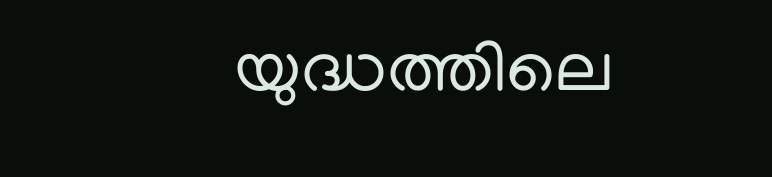യുദ്ധത്തിലെ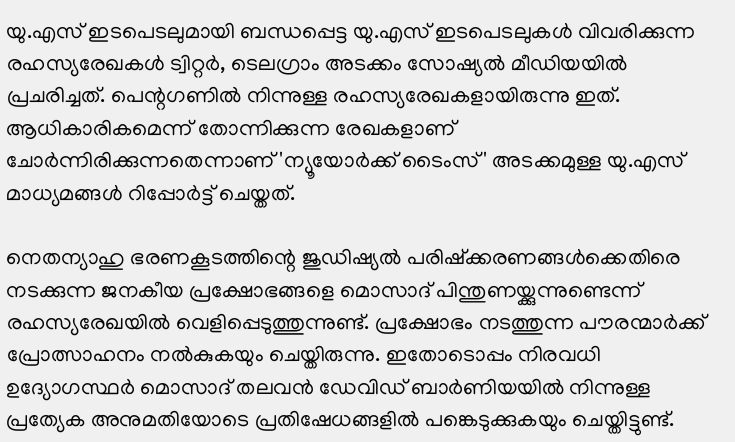യു.എസ് ഇടപെടലുമായി ബന്ധപ്പെട്ട യു.എസ് ഇടപെടലുകള്‍ വിവരിക്കുന്ന രഹസ്യരേഖകള്‍ ട്വിറ്റര്‍, ടെലഗ്രാം അടക്കം സോഷ്യല്‍ മീഡിയയില്‍ പ്രചരിച്ചത്. പെന്റഗണില്‍ നിന്നുള്ള രഹസ്യരേഖകളായിരുന്നു ഇത്. ആധികാരികമെന്ന് തോന്നിക്കുന്ന രേഖകളാണ് ചോര്‍ന്നിരിക്കുന്നതെന്നാണ് 'ന്യൂയോര്‍ക്ക് ടൈംസ്' അടക്കമുള്ള യു.എസ് മാധ്യമങ്ങള്‍ റിപ്പോര്‍ട്ട് ചെയ്തത്.

നെതന്യാഹു ഭരണകൂടത്തിന്റെ ജുഡിഷ്യല്‍ പരിഷ്‌ക്കരണങ്ങള്‍ക്കെതിരെ നടക്കുന്ന ജനകീയ പ്രക്ഷോഭങ്ങളെ മൊസാദ് പിന്തുണയ്ക്കുന്നുണ്ടെന്ന് രഹസ്യരേഖയില്‍ വെളിപ്പെടുത്തുന്നുണ്ട്. പ്രക്ഷോഭം നടത്തുന്ന പൗരന്മാര്‍ക്ക് പ്രോത്സാഹനം നല്‍കുകയും ചെയ്തിരുന്നു. ഇതോടൊപ്പം നിരവധി ഉദ്യോഗസ്ഥര്‍ മൊസാദ് തലവന്‍ ഡേവിഡ് ബാര്‍ണിയയില്‍ നിന്നുള്ള പ്രത്യേക അനുമതിയോടെ പ്രതിഷേധങ്ങളില്‍ പങ്കെടുക്കുകയും ചെയ്തിട്ടുണ്ട്.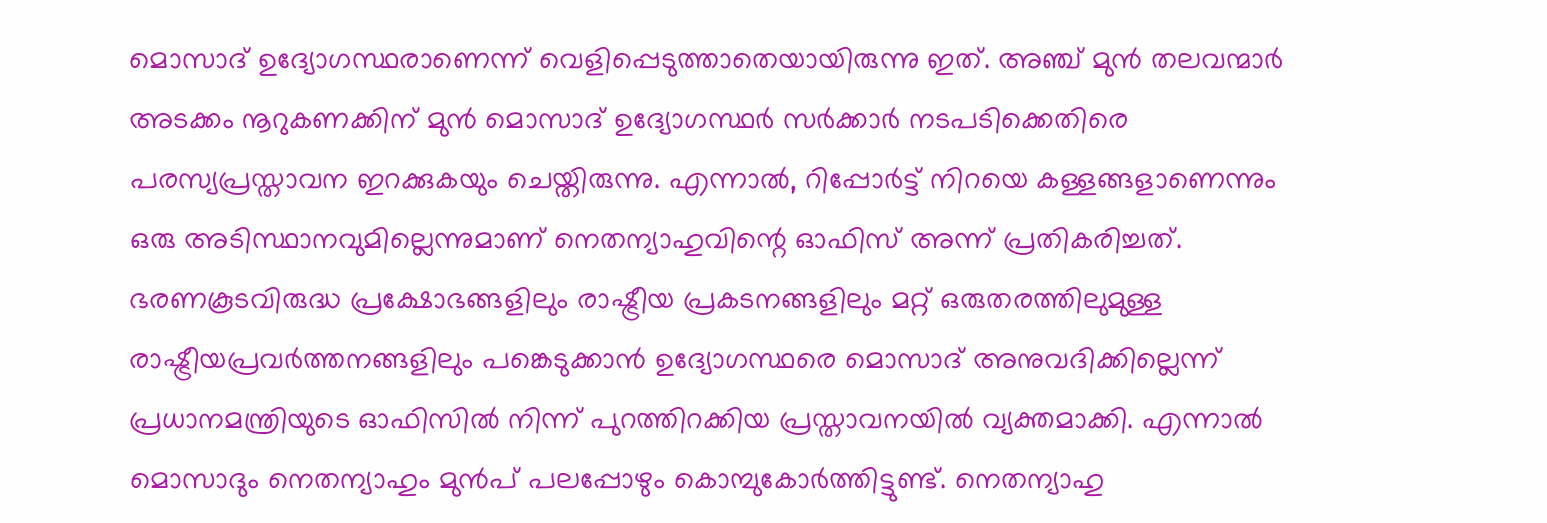മൊസാദ് ഉദ്യോഗസ്ഥരാണെന്ന് വെളിപ്പെടുത്താതെയായിരുന്നു ഇത്. അഞ്ച് മുന്‍ തലവന്മാര്‍ അടക്കം നൂറുകണക്കിന് മുന്‍ മൊസാദ് ഉദ്യോഗസ്ഥര്‍ സര്‍ക്കാര്‍ നടപടിക്കെതിരെ പരസ്യപ്രസ്താവന ഇറക്കുകയും ചെയ്തിരുന്നു. എന്നാല്‍, റിപ്പോര്‍ട്ട് നിറയെ കള്ളങ്ങളാണെന്നും ഒരു അടിസ്ഥാനവുമില്ലെന്നുമാണ് നെതന്യാഹുവിന്റെ ഓഫിസ് അന്ന് പ്രതികരിച്ചത്. ഭരണകൂടവിരുദ്ധ പ്രക്ഷോഭങ്ങളിലും രാഷ്ട്രീയ പ്രകടനങ്ങളിലും മറ്റ് ഒരുതരത്തിലുമുള്ള രാഷ്ട്രീയപ്രവര്‍ത്തനങ്ങളിലും പങ്കെടുക്കാന്‍ ഉദ്യോഗസ്ഥരെ മൊസാദ് അനുവദിക്കില്ലെന്ന് പ്രധാനമന്ത്രിയുടെ ഓഫിസില്‍ നിന്ന് പുറത്തിറക്കിയ പ്രസ്താവനയില്‍ വ്യക്തമാക്കി. എന്നാല്‍ മൊസാദും നെതന്യാഹും മുന്‍പ് പലപ്പോഴും കൊമ്പുകോര്‍ത്തിട്ടുണ്ട്. നെതന്യാഹു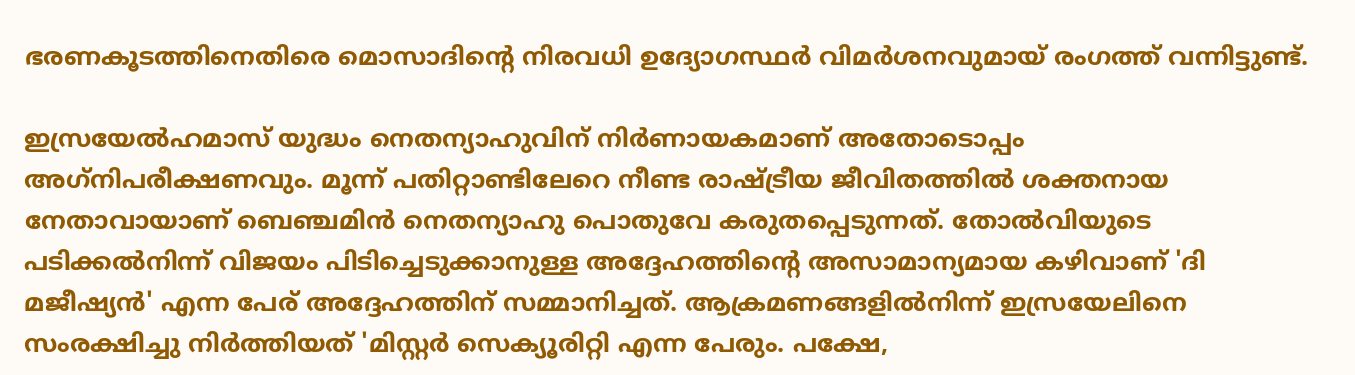ഭരണകൂടത്തിനെതിരെ മൊസാദിന്റെ നിരവധി ഉദ്യോഗസ്ഥര്‍ വിമര്‍ശനവുമായ് രംഗത്ത് വന്നിട്ടുണ്ട്.

ഇസ്രയേല്‍ഹമാസ് യുദ്ധം നെതന്യാഹുവിന് നിര്‍ണായകമാണ് അതോടൊപ്പം അഗ്‌നിപരീക്ഷണവും. മൂന്ന് പതിറ്റാണ്ടിലേറെ നീണ്ട രാഷ്ട്രീയ ജീവിതത്തില്‍ ശക്തനായ നേതാവായാണ് ബെഞ്ചമിന്‍ നെതന്യാഹു പൊതുവേ കരുതപ്പെടുന്നത്. തോല്‍വിയുടെ പടിക്കല്‍നിന്ന് വിജയം പിടിച്ചെടുക്കാനുള്ള അദ്ദേഹത്തിന്റെ അസാമാന്യമായ കഴിവാണ് 'ദി മജീഷ്യന്‍' എന്ന പേര് അദ്ദേഹത്തിന് സമ്മാനിച്ചത്. ആക്രമണങ്ങളില്‍നിന്ന് ഇസ്രയേലിനെ സംരക്ഷിച്ചു നിര്‍ത്തിയത് 'മിസ്റ്റര്‍ സെക്യൂരിറ്റി എന്ന പേരും. പക്ഷേ,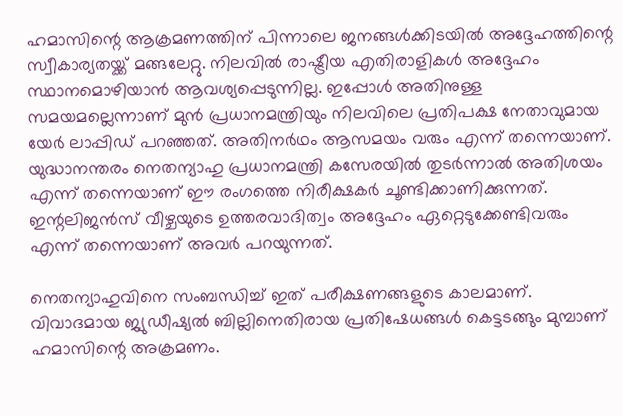ഹമാസിന്റെ ആക്രമണത്തിന് പിന്നാലെ ജനങ്ങള്‍ക്കിടയില്‍ അദ്ദേഹത്തിന്റെ സ്വീകാര്യതയ്ക്ക് മങ്ങലേറ്റു. നിലവില്‍ രാഷ്ട്രീയ എതിരാളികള്‍ അദ്ദേഹം സ്ഥാനമൊഴിയാന്‍ ആവശ്യപ്പെടുന്നില്ല. ഇപ്പോള്‍ അതിനുള്ള സമയമല്ലെന്നാണ് മുന്‍ പ്രധാനമന്ത്രിയും നിലവിലെ പ്രതിപക്ഷ നേതാവുമായ യേര്‍ ലാപ്പിഡ് പറഞ്ഞത്. അതിനര്‍ഥം ആസമയം വരും എന്ന് തന്നെയാണ്. യുദ്ധാനന്തരം നെതന്യാഹു പ്രധാനമന്ത്രി കസേരയില്‍ തുടര്‍ന്നാല്‍ അതിശയം എന്ന് തന്നെയാണ് ഈ രംഗത്തെ നിരീക്ഷകര്‍ ചൂണ്ടിക്കാണിക്കുന്നത്. ഇന്റലിജന്‍സ് വീഴ്ചയുടെ ഉത്തരവാദിത്വം അദ്ദേഹം ഏറ്റെടുക്കേണ്ടിവരും എന്ന് തന്നെയാണ് അവര്‍ പറയുന്നത്.

നെതന്യാഹുവിനെ സംബന്ധിച്ച് ഇത് പരീക്ഷണങ്ങളുടെ കാലമാണ്. വിവാദമായ ജ്യുഡീഷ്യല്‍ ബില്ലിനെതിരായ പ്രതിഷേധങ്ങള്‍ കെട്ടടങ്ങും മുമ്പാണ് ഹമാസിന്റെ അക്രമണം.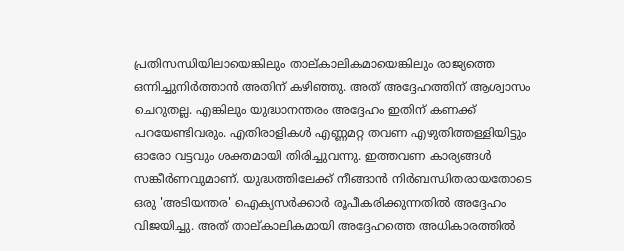പ്രതിസന്ധിയിലായെങ്കിലും താല്കാലികമായെങ്കിലും രാജ്യത്തെ ഒന്നിച്ചുനിര്‍ത്താന്‍ അതിന് കഴിഞ്ഞു. അത് അദ്ദേഹത്തിന് ആശ്വാസം ചെറുതല്ല. എങ്കിലും യുദ്ധാനന്തരം അദ്ദേഹം ഇതിന് കണക്ക് പറയേണ്ടിവരും. എതിരാളികള്‍ എണ്ണമറ്റ തവണ എഴുതിത്തള്ളിയിട്ടും ഓരോ വട്ടവും ശക്തമായി തിരിച്ചുവന്നു. ഇത്തവണ കാര്യങ്ങള്‍ സങ്കീര്‍ണവുമാണ്. യുദ്ധത്തിലേക്ക് നീങ്ങാന്‍ നിര്‍ബന്ധിതരായതോടെ ഒരു 'അടിയന്തര' ഐക്യസര്‍ക്കാര്‍ രൂപീകരിക്കുന്നതില്‍ അദ്ദേഹം വിജയിച്ചു. അത് താല്കാലികമായി അദ്ദേഹത്തെ അധികാരത്തില്‍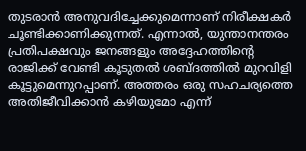തുടരാന്‍ അനുവദിച്ചേക്കുമെന്നാണ് നിരീക്ഷകര്‍ ചൂണ്ടിക്കാണിക്കുന്നത്. എന്നാല്‍, യുന്താനന്തരം പ്രതിപക്ഷവും ജനങ്ങളും അദ്ദേഹത്തിന്റെ രാജിക്ക് വേണ്ടി കൂടുതല്‍ ശബ്ദത്തില്‍ മുറവിളി കൂട്ടുമെന്നുറപ്പാണ്. അത്തരം ഒരു സഹചര്യത്തെ അതിജീവിക്കാന്‍ കഴിയുമോ എന്ന്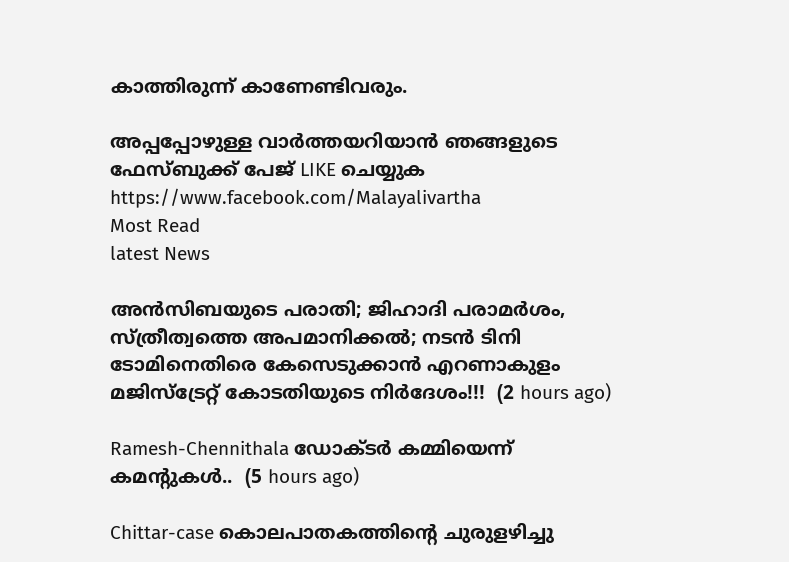കാത്തിരുന്ന് കാണേണ്ടിവരും.

അപ്പപ്പോഴുള്ള വാര്‍ത്തയറിയാന്‍ ഞങ്ങളുടെ ഫേസ്‌ബുക്ക്‌ പേജ് LIKE ചെയ്യുക
https://www.facebook.com/Malayalivartha
Most Read
latest News

അൻസിബയുടെ പരാതി; ജിഹാദി പരാമർശം, സ്ത്രീത്വത്തെ അപമാനിക്കൽ; നടൻ ടിനി ടോമിനെതിരെ കേസെടുക്കാൻ എറണാകുളം മജിസ്ട്രേറ്റ് കോടതിയുടെ നിർദേശം!!!  (2 hours ago)

Ramesh-Chennithala ഡോക്ടർ കമ്മിയെന്ന് കമന്റുകൾ..  (5 hours ago)

Chittar-case കൊലപാതകത്തിന്റെ ചുരുളഴിച്ചു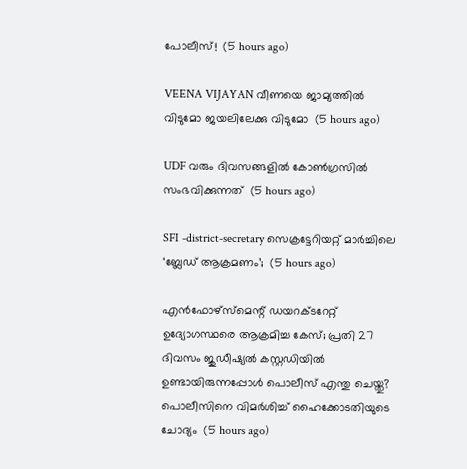പോലീസ്!  (5 hours ago)

VEENA VIJAYAN വീണയെ ജാമ്യത്തില്‍ വിടുമോ ജയലിലേക്കു വിടുമോ  (5 hours ago)

UDF വരും ദിവസങ്ങളിൽ കോൺഗ്രസിൽ സംഭവിക്കുന്നത്  (5 hours ago)

SFI -district-secretary സെക്രട്ടേറിയറ്റ് മാർച്ചിലെ ‘ബ്ലേഡ് ആക്രമണം’;  (5 hours ago)

എൻഫോഴ്സ്മെന്റ് ഡയറക്ടറേറ്റ് ഉദ്യോഗസ്ഥരെ ആക്രമിച്ച കേസ്; പ്രതി 27 ദിവസം ജുഡീഷ്യൽ കസ്റ്റഡിയിൽ ഉണ്ടായിരുന്നപ്പോൾ പൊലീസ് എന്തു ചെയ്തു? പൊലീസിനെ വിമർശിച്ച് ഹൈക്കോടതിയുടെ ചോദ്യം  (5 hours ago)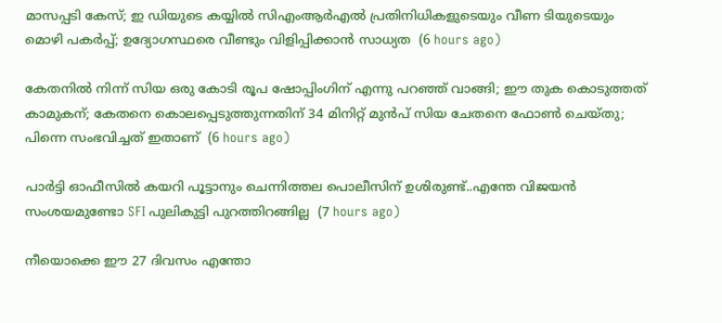മാസപ്പടി കേസ്; ഇ ഡിയുടെ കയ്യിൽ സിഎംആർഎൽ പ്രതിനിധികളുടെയും വീണ ടിയുടെയും മൊഴി പകർപ്പ്; ഉദ്യോഗസ്ഥരെ വീണ്ടും വിളിപ്പിക്കാൻ സാധ്യത  (6 hours ago)

കേതനിൽ നിന്ന് സിയ ഒരു കോടി രൂപ ഷോപ്പിംഗിന് എന്നു പറഞ്ഞ് വാങ്ങി; ഈ തുക കൊടുത്തത് കാമുകന്; കേതനെ കൊലപ്പെടുത്തുന്നതിന് 34 മിനിറ്റ് മുൻപ് സിയ ചേതനെ ഫോൺ ചെയ്തു; പിന്നെ സംഭവിച്ചത് ഇതാണ്  (6 hours ago)

പാർട്ടി ഓഫീസിൽ കയറി പൂട്ടാനും ചെന്നിത്തല പൊലീസിന് ഉശിരുണ്ട്..എന്തേ വിജയൻ സംശയമുണ്ടോ SFI പുലികുട്ടി പുറത്തിറങ്ങില്ല  (7 hours ago)

നീയൊക്കെ ഈ 27 ദിവസം എന്തോ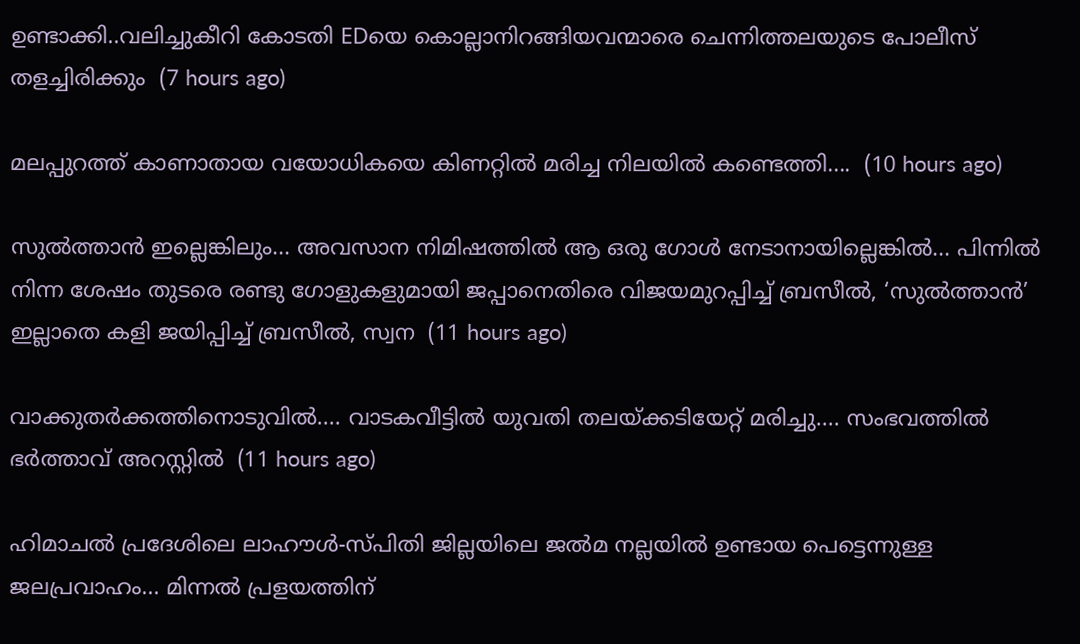ഉണ്ടാക്കി..വലിച്ചുകീറി കോടതി EDയെ കൊല്ലാനിറങ്ങിയവന്മാരെ ചെന്നിത്തലയുടെ പോലീസ് തളച്ചിരിക്കും  (7 hours ago)

മലപ്പുറത്ത് കാണാതായ വയോധികയെ കിണറ്റിൽ മരിച്ച നിലയിൽ കണ്ടെത്തി....  (10 hours ago)

സുൽത്താൻ ഇല്ലെങ്കിലും... അവസാന നിമിഷത്തിൽ ആ ഒരു ഗോൾ നേടാനായില്ലെങ്കിൽ... പിന്നിൽ നിന്ന ശേഷം തുടരെ രണ്ടു ഗോളുകളുമായി ജപ്പാനെതിരെ വിജയമുറപ്പിച്ച് ബ്രസീൽ, ‘സുൽത്താൻ’ ഇല്ലാതെ കളി ജയിപ്പിച്ച് ബ്രസീൽ, സ്വന  (11 hours ago)

വാക്കുതർക്കത്തിനൊടുവിൽ.... വാടകവീട്ടിൽ യുവതി തലയ്ക്കടിയേറ്റ് മരിച്ചു.... സംഭവത്തിൽ ഭർത്താവ് അറസ്റ്റിൽ  (11 hours ago)

ഹിമാചൽ പ്രദേശിലെ ലാഹൗൾ-സ്പിതി ജില്ലയിലെ ജൽമ നല്ലയിൽ ഉണ്ടായ പെട്ടെന്നുള്ള ജലപ്രവാഹം... മിന്നൽ പ്രളയത്തിന്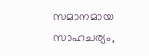സമാനമായ സാഹചര്യം,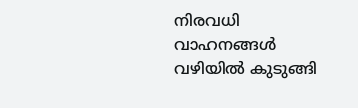നിരവധി വാഹനങ്ങൾ വഴിയിൽ കുടുങ്ങി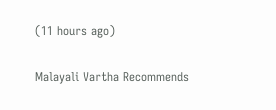(11 hours ago)

Malayali Vartha Recommends